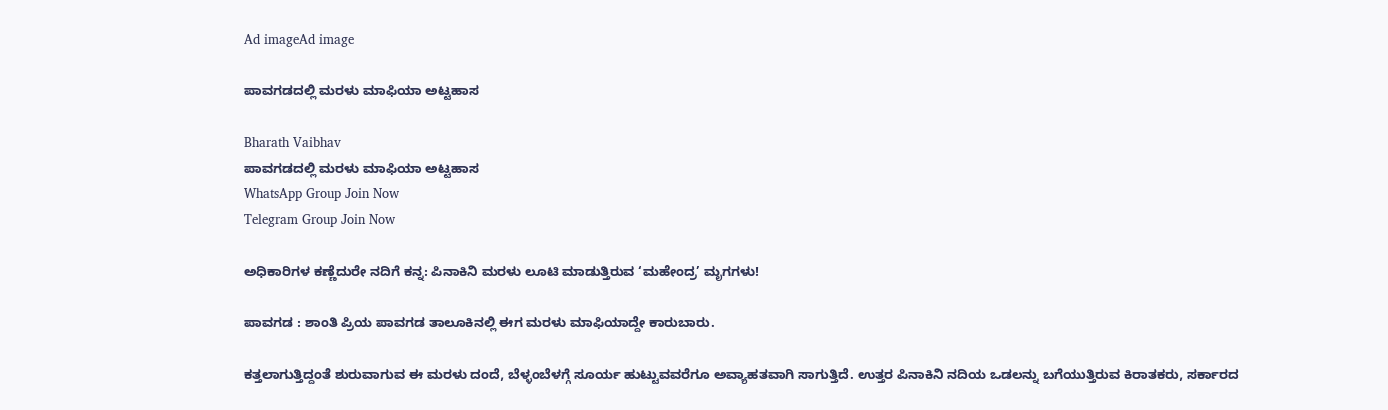Ad imageAd image

ಪಾವಗಡದಲ್ಲಿ ಮರಳು ಮಾಫಿಯಾ ಅಟ್ಟಹಾಸ

Bharath Vaibhav
ಪಾವಗಡದಲ್ಲಿ ಮರಳು ಮಾಫಿಯಾ ಅಟ್ಟಹಾಸ
WhatsApp Group Join Now
Telegram Group Join Now

ಅಧಿಕಾರಿಗಳ ಕಣ್ಣೆದುರೇ ನದಿಗೆ ಕನ್ನ: ಪಿನಾಕಿನಿ ಮರಳು ಲೂಟಿ ಮಾಡುತ್ತಿರುವ ‘ಮಹೇಂದ್ರ’ ಮೃಗಗಳು!

ಪಾವಗಡ : ಶಾಂತಿ ಪ್ರಿಯ ಪಾವಗಡ ತಾಲೂಕಿನಲ್ಲಿ ಈಗ ಮರಳು ಮಾಫಿಯಾದ್ದೇ ಕಾರುಬಾರು.

ಕತ್ತಲಾಗುತ್ತಿದ್ದಂತೆ ಶುರುವಾಗುವ ಈ ಮರಳು ದಂದೆ, ಬೆಳ್ಳಂಬೆಳಗ್ಗೆ ಸೂರ್ಯ ಹುಟ್ಟುವವರೆಗೂ ಅವ್ಯಾಹತವಾಗಿ ಸಾಗುತ್ತಿದೆ. ಉತ್ತರ ಪಿನಾಕಿನಿ ನದಿಯ ಒಡಲನ್ನು ಬಗೆಯುತ್ತಿರುವ ಕಿರಾತಕರು, ಸರ್ಕಾರದ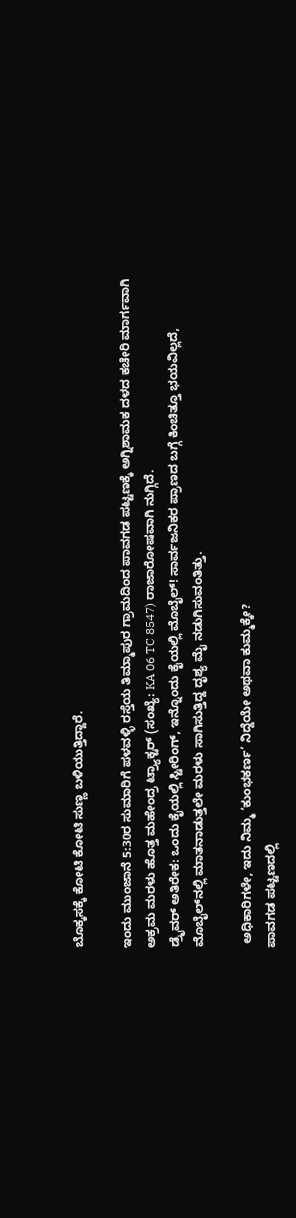ಬೊಕ್ಕಸಕ್ಕೆ ಕೋಟಿ ಕೋಟಿ ಸುಣ್ಣ ಬಳಿಯುತ್ತಿದ್ದಾರೆ.

ಇಂದು ಮುಂಜಾನೆ 5:30ರ ಸುಮಾರಿಗೆ ಪಳವಳ್ಳಿ ರಸ್ತೆಯ ತಿಮ್ಮಾಪುರ ಗ್ರಾಮದಿಂದ ಪಾವಗಡ ಪಟ್ಟಣಕ್ಕೆ ಅಗ್ನಿಶಾಮಕ ದಳದ ಕಚೇರಿ ಮಾರ್ಗವಾಗಿ ಅಕ್ರಮ ಮರಳು ಹೊತ್ತ ಮಹೇಂದ್ರ ಟ್ರ್ಯಾಕ್ಟರ್ (ಸಂಖ್ಯೆ: KA 06 TC 8547) ರಾಜಾರೋಷವಾಗಿ ನುಗ್ಗಿದೆ.
ಡ್ರೈವರ್ ಅತಿರೇಕ: ಒಂದು ಕೈಯಲ್ಲಿ ಸ್ಟೀರಿಂಗ್, ಇನ್ನೊಂದು ಕೈಯಲ್ಲಿ ಮೊಬೈಲ್! ಸಾರ್ವಜನಿಕರ ಪ್ರಾಣದ ಬಗ್ಗೆ ಕಿಂಚಿತ್ತೂ ಭಯವಿಲ್ಲದೆ, ಮೊಬೈಲ್‌ನಲ್ಲಿ ಮಾತನಾಡುತ್ತಲೇ ಮರಳು ಸಾಗಿಸುತ್ತಿದ್ದ ದೃಶ್ಯ ಮೈ ನಡುಗಿಸುವಂತಿತ್ತು.

 ಅಧಿಕಾರಿಗಳೇ, ಇದು ನಿಮ್ಮ ‘ಕುಂಭಕರ್ಣ’ ನಿದ್ದೆಯೇ ಅಥವಾ ಕುಮ್ಮಕ್ಕೇ?
ಪಾವಗಡ ಪಟ್ಟಣದಲ್ಲಿ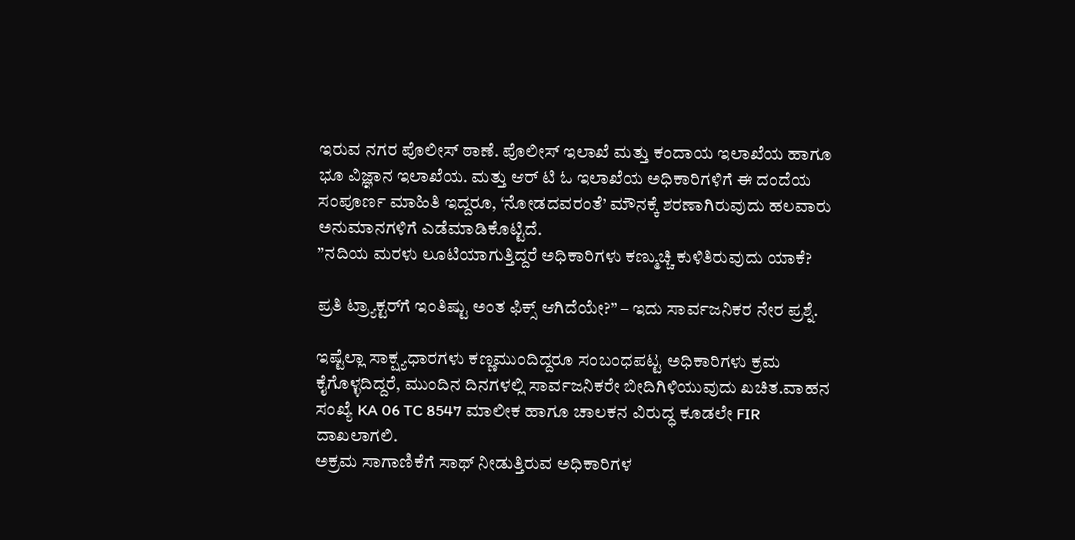ಇರುವ ನಗರ ಪೊಲೀಸ್ ಠಾಣೆ. ಪೊಲೀಸ್ ಇಲಾಖೆ ಮತ್ತು ಕಂದಾಯ ಇಲಾಖೆಯ ಹಾಗೂ ಭೂ ವಿಜ್ಞಾನ ಇಲಾಖೆಯ. ಮತ್ತು ಆರ್ ಟಿ ಓ ಇಲಾಖೆಯ ಅಧಿಕಾರಿಗಳಿಗೆ ಈ ದಂದೆಯ ಸಂಪೂರ್ಣ ಮಾಹಿತಿ ಇದ್ದರೂ, ‘ನೋಡದವರಂತೆ’ ಮೌನಕ್ಕೆ ಶರಣಾಗಿರುವುದು ಹಲವಾರು ಅನುಮಾನಗಳಿಗೆ ಎಡೆಮಾಡಿಕೊಟ್ಟಿದೆ.
”ನದಿಯ ಮರಳು ಲೂಟಿಯಾಗುತ್ತಿದ್ದರೆ ಅಧಿಕಾರಿಗಳು ಕಣ್ಮುಚ್ಚಿ ಕುಳಿತಿರುವುದು ಯಾಕೆ?

ಪ್ರತಿ ಟ್ರ್ಯಾಕ್ಟರ್‌ಗೆ ಇಂತಿಷ್ಟು ಅಂತ ಫಿಕ್ಸ್ ಆಗಿದೆಯೇ?” – ಇದು ಸಾರ್ವಜನಿಕರ ನೇರ ಪ್ರಶ್ನೆ.

ಇಷ್ಟೆಲ್ಲಾ ಸಾಕ್ಷ್ಯಧಾರಗಳು ಕಣ್ಣಮುಂದಿದ್ದರೂ ಸಂಬಂಧಪಟ್ಟ ಅಧಿಕಾರಿಗಳು ಕ್ರಮ ಕೈಗೊಳ್ಳದಿದ್ದರೆ, ಮುಂದಿನ ದಿನಗಳಲ್ಲಿ ಸಾರ್ವಜನಿಕರೇ ಬೀದಿಗಿಳಿಯುವುದು ಖಚಿತ.ವಾಹನ ಸಂಖ್ಯೆ KA 06 TC 8547 ಮಾಲೀಕ ಹಾಗೂ ಚಾಲಕನ ವಿರುದ್ಧ ಕೂಡಲೇ FIR ದಾಖಲಾಗಲಿ.
ಅಕ್ರಮ ಸಾಗಾಣಿಕೆಗೆ ಸಾಥ್ ನೀಡುತ್ತಿರುವ ಅಧಿಕಾರಿಗಳ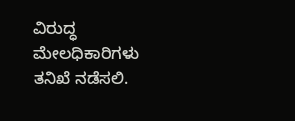ವಿರುದ್ಧ ಮೇಲಧಿಕಾರಿಗಳು ತನಿಖೆ ನಡೆಸಲಿ.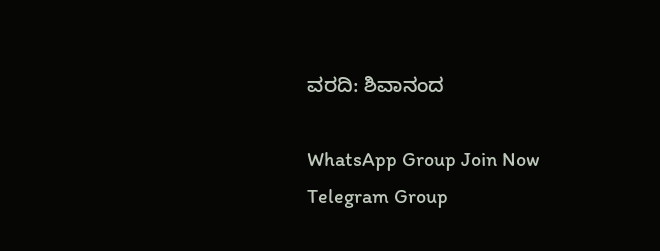ವರದಿ: ಶಿವಾನಂದ

WhatsApp Group Join Now
Telegram Group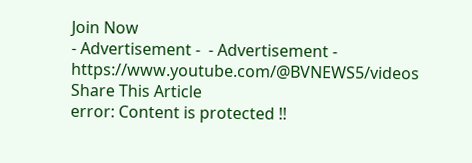Join Now
- Advertisement -  - Advertisement -  https://www.youtube.com/@BVNEWS5/videos
Share This Article
error: Content is protected !!